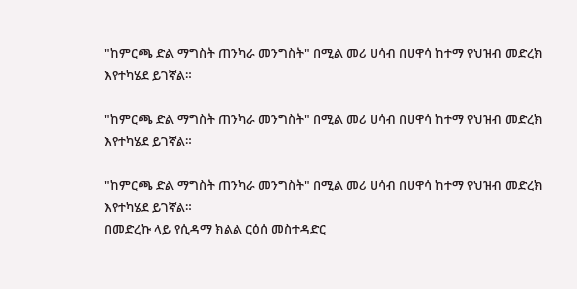"ከምርጫ ድል ማግስት ጠንካራ መንግስት" በሚል መሪ ሀሳብ በሀዋሳ ከተማ የህዝብ መድረክ እየተካሄደ ይገኛል።

"ከምርጫ ድል ማግስት ጠንካራ መንግስት" በሚል መሪ ሀሳብ በሀዋሳ ከተማ የህዝብ መድረክ እየተካሄደ ይገኛል።

"ከምርጫ ድል ማግስት ጠንካራ መንግስት" በሚል መሪ ሀሳብ በሀዋሳ ከተማ የህዝብ መድረክ እየተካሄደ ይገኛል።
በመድረኩ ላይ የሲዳማ ክልል ርዕሰ መስተዳድር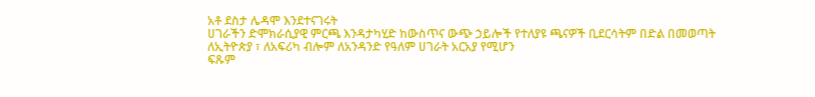አቶ ደስታ ሌዳሞ እንደተናገሩት
ሀገራችን ድሞክራሲያዊ ምርጫ እንዳታካሂድ ከውስጥና ውጭ ኃይሎች የተለያዩ ጫናዎች ቢደርሳትም በድል በመወጣት ለኢትዮጵያ ፣ ለአፍሪካ ብሎም ለአንዳንድ የዓለም ሀገራት አርአያ የሚሆን
ፍጹም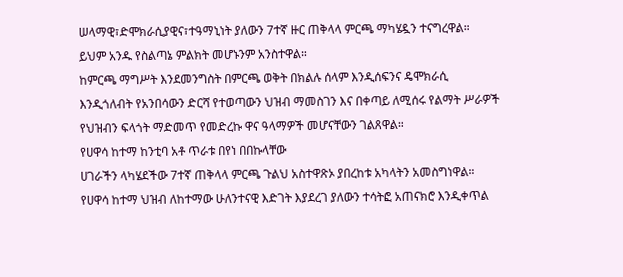ሠላማዊ፣ድሞክራሲያዊና፣ተዓማኒነት ያለውን 7ተኛ ዙር ጠቅላላ ምርጫ ማካሄዷን ተናግረዋል።
ይህም አንዱ የስልጣኔ ምልክት መሆኑንም አንስተዋል።
ከምርጫ ማግሥት እንደመንግስት በምርጫ ወቅት በክልሉ ሰላም እንዲሰፍንና ዴሞክራሲ እንዲጎለብት የአንበሳውን ድርሻ የተወጣውን ህዝብ ማመስገን እና በቀጣይ ለሚሰሩ የልማት ሥራዎች የህዝብን ፍላጎት ማድመጥ የመድረኩ ዋና ዓላማዎች መሆናቸውን ገልጸዋል።
የሀዋሳ ከተማ ከንቲባ አቶ ጥራቱ በየነ በበኩላቸው
ሀገራችን ላካሄደችው 7ተኛ ጠቅላላ ምርጫ ጉልህ አስተዋጽኦ ያበረከቱ አካላትን አመስግነዋል። የሀዋሳ ከተማ ህዝብ ለከተማው ሁለንተናዊ እድገት እያደረገ ያለውን ተሳትፎ አጠናክሮ እንዲቀጥል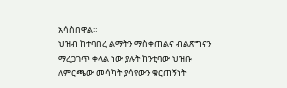አሳስበዋል።
ህዝብ ከተባበረ ልማትን ማስቀጠልና ብልጽግናን ማረጋገጥ ቀላል ነው ያሉት ከንቲባው ህዝቡ
ለምርጫው መሳካት ያሳየውን ቁርጠኝነት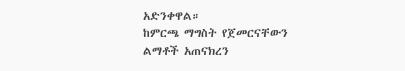አድንቀዋል።
ከምርጫ ማግስት የጀመርናቸውን ልማቶች አጠናክረን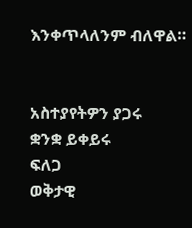እንቀጥላለንም ብለዋል።


አስተያየትዎን ያጋሩ
ቋንቋ ይቀይሩ
ፍለጋ
ወቅታዊ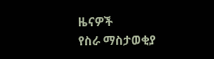ዜናዎች
የስራ ማስታወቂያ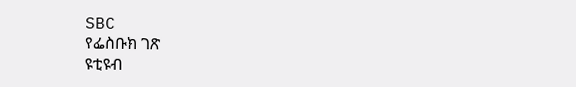SBC
የፌስቡክ ገጽ
ዩቲዩብ